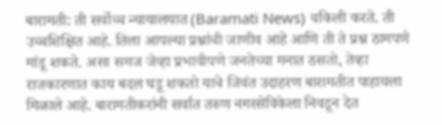बारामती: ती सर्वोच्च न्यायालयात (Baramati News) वकिली करते. ती उच्चशिक्षित आहे. तिला आपल्या प्रश्नांची जाणीव आहे आणि ती ते प्रश्न ठामपणे मांडू शकते. असा समज जेव्हा प्रभावीपणे जनतेच्या मनात ठसतो, तेव्हा राजकारणात काय बदल घडू शकतो याचे जिवंत उदाहरण बारामतीत पाहायला मिळाले आहे. बारामतीकरांनी सर्वात तरुण नगरसेविकेला निवडून देत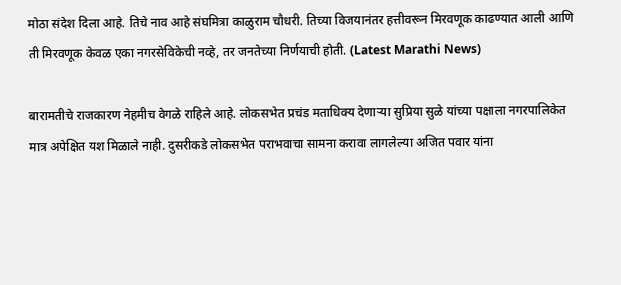मोठा संदेश दिला आहे. तिचे नाव आहे संघमित्रा काळुराम चौधरी. तिच्या विजयानंतर हत्तीवरून मिरवणूक काढण्यात आली आणि ती मिरवणूक केवळ एका नगरसेविकेची नव्हे, तर जनतेच्या निर्णयाची होती. (Latest Marathi News)

बारामतीचे राजकारण नेहमीच वेगळे राहिले आहे. लोकसभेत प्रचंड मताधिक्य देणाऱ्या सुप्रिया सुळे यांच्या पक्षाला नगरपालिकेत मात्र अपेक्षित यश मिळाले नाही. दुसरीकडे लोकसभेत पराभवाचा सामना करावा लागलेल्या अजित पवार यांना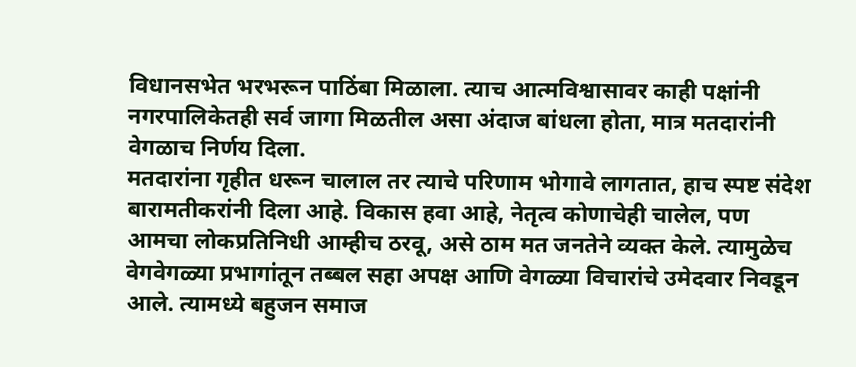विधानसभेत भरभरून पाठिंबा मिळाला. त्याच आत्मविश्वासावर काही पक्षांनी नगरपालिकेतही सर्व जागा मिळतील असा अंदाज बांधला होता, मात्र मतदारांनी वेगळाच निर्णय दिला.
मतदारांना गृहीत धरून चालाल तर त्याचे परिणाम भोगावे लागतात, हाच स्पष्ट संदेश बारामतीकरांनी दिला आहे. विकास हवा आहे, नेतृत्व कोणाचेही चालेल, पण आमचा लोकप्रतिनिधी आम्हीच ठरवू, असे ठाम मत जनतेने व्यक्त केले. त्यामुळेच वेगवेगळ्या प्रभागांतून तब्बल सहा अपक्ष आणि वेगळ्या विचारांचे उमेदवार निवडून आले. त्यामध्ये बहुजन समाज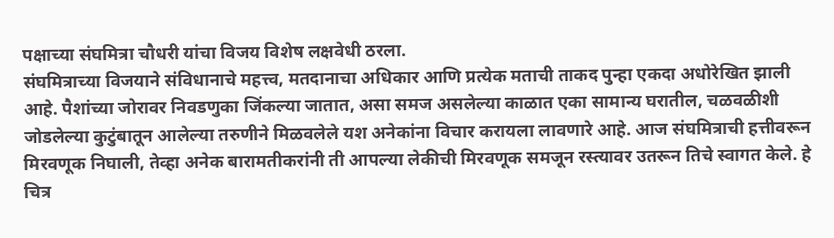पक्षाच्या संघमित्रा चौधरी यांचा विजय विशेष लक्षवेधी ठरला.
संघमित्राच्या विजयाने संविधानाचे महत्त्व, मतदानाचा अधिकार आणि प्रत्येक मताची ताकद पुन्हा एकदा अधोरेखित झाली आहे. पैशांच्या जोरावर निवडणुका जिंकल्या जातात, असा समज असलेल्या काळात एका सामान्य घरातील, चळवळीशी जोडलेल्या कुटुंबातून आलेल्या तरुणीने मिळवलेले यश अनेकांना विचार करायला लावणारे आहे. आज संघमित्राची हत्तीवरून मिरवणूक निघाली, तेव्हा अनेक बारामतीकरांनी ती आपल्या लेकीची मिरवणूक समजून रस्त्यावर उतरून तिचे स्वागत केले. हे चित्र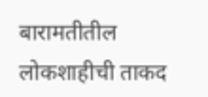बारामतीतील लोकशाहीची ताकद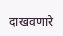दाखवणारे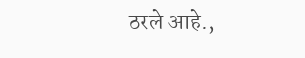ठरले आहे.,